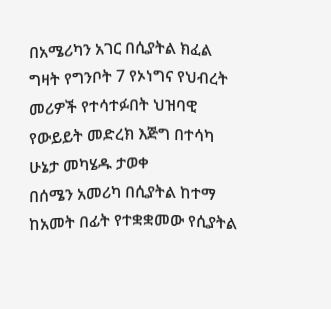በአሜሪካን አገር በሲያትል ክፈል ግዛት የግንቦት 7 የኦነግና የህብረት መሪዎች የተሳተፉበት ህዝባዊ የውይይት መድረክ እጅግ በተሳካ ሁኔታ መካሄዱ ታወቀ
በሰሜን አመሪካ በሲያትል ከተማ ከአመት በፊት የተቋቋመው የሲያትል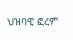ህዝባዊ ፎረም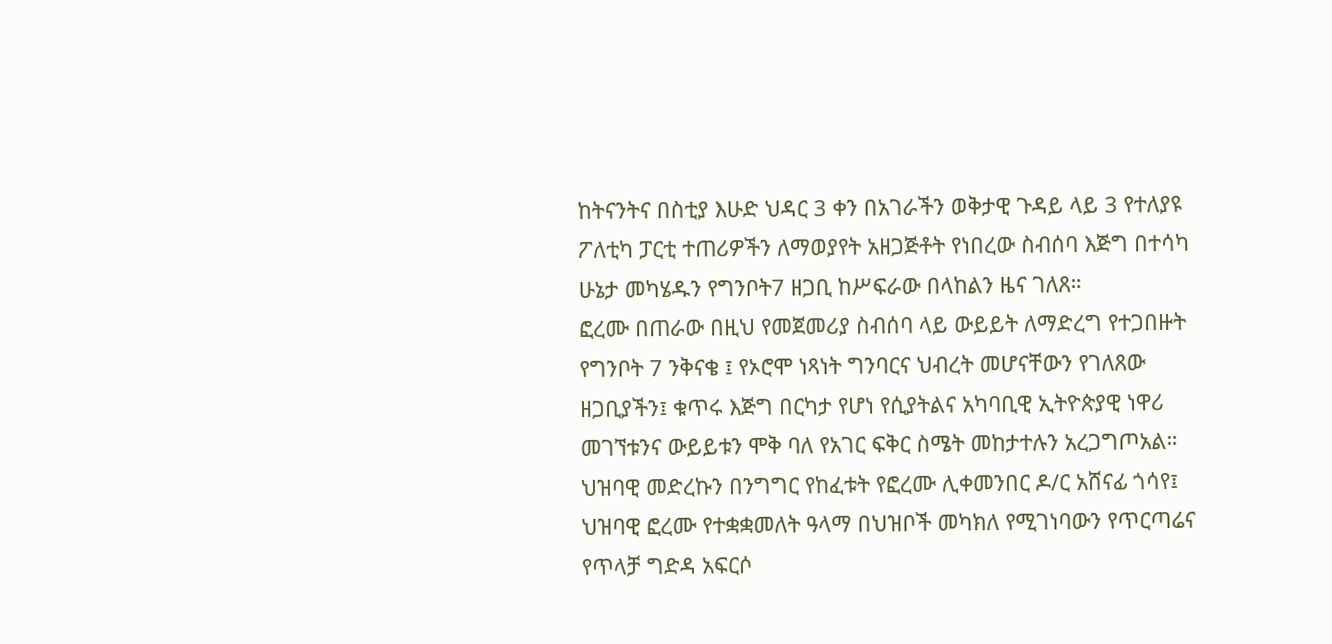ከትናንትና በስቲያ እሁድ ህዳር 3 ቀን በአገራችን ወቅታዊ ጉዳይ ላይ 3 የተለያዩ ፖለቲካ ፓርቲ ተጠሪዎችን ለማወያየት አዘጋጅቶት የነበረው ስብሰባ እጅግ በተሳካ ሁኔታ መካሄዱን የግንቦት7 ዘጋቢ ከሥፍራው በላከልን ዜና ገለጸ።
ፎረሙ በጠራው በዚህ የመጀመሪያ ስብሰባ ላይ ውይይት ለማድረግ የተጋበዙት የግንቦት 7 ንቅናቄ ፤ የኦሮሞ ነጻነት ግንባርና ህብረት መሆናቸውን የገለጸው ዘጋቢያችን፤ ቁጥሩ እጅግ በርካታ የሆነ የሲያትልና አካባቢዊ ኢትዮጵያዊ ነዋሪ መገኘቱንና ውይይቱን ሞቅ ባለ የአገር ፍቅር ስሜት መከታተሉን አረጋግጦአል።
ህዝባዊ መድረኩን በንግግር የከፈቱት የፎረሙ ሊቀመንበር ዶ/ር አሸናፊ ጎሳየ፤ ህዝባዊ ፎረሙ የተቋቋመለት ዓላማ በህዝቦች መካክለ የሚገነባውን የጥርጣሬና የጥላቻ ግድዳ አፍርሶ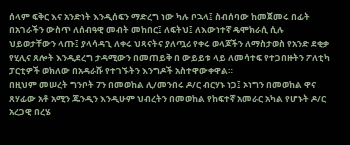ሰላም ፍቅር እና አንድነት እንዲሰፍን ማድረግ ነው ካሉ ቦኋላ፤ ስብሰባው ከመጀመሩ በፊት በአገራችን ውስጥ ለሰብዓዊ መብት መከበር፤ ለፍትህ፤ ለእውነተኛ ዴሞክራሲ ሲሉ ህይወታቸውን ላጡ፤ ያላሳዳጊ ለቀሩ ህጻናትና ያለጧሪ የቀሩ ወላጆችን ለማስታወስ የአንድ ደቂቃ የሂሊና ጸሎት እንዲደረግ ታዳሚውን በመጠይቅ በ ውይይቱ ላይ ለመሳተፍ የተጋበዙትን ፖለቲካ ፓርቲዎች ወክለው በአዳራሹ የተገኙትን እንግዶች አስተዋውቀዋል።
በዚህም መሠረት ግንቦት 7ን በመወከል ሊ/መንበሩ ዶ/ር ብርሃኑ ነጋ፤ ኦነግን በመወከል ዋና ጸሃፊው አቶ አሚን ጁንዲን እንዲሁም ህብረትን በመወከል የከፍተኛ አመራር አካል የሆኑት ዶ/ር አረጋዊ በረሄ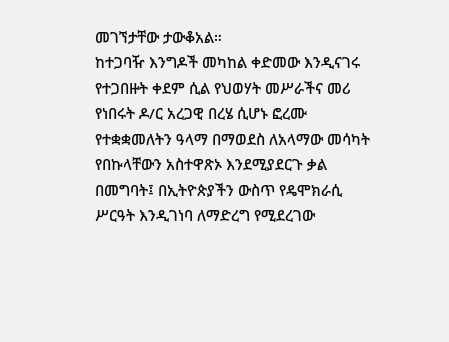መገኘታቸው ታውቆአል።
ከተጋባዥ እንግዶች መካከል ቀድመው እንዲናገሩ የተጋበዙት ቀደም ሲል የህወሃት መሥራችና መሪ የነበሩት ዶ/ር አረጋዊ በረሄ ሲሆኑ ፎረሙ የተቋቋመለትን ዓላማ በማወደስ ለአላማው መሳካት የበኩላቸውን አስተዋጽኦ እንደሚያደርጉ ቃል በመግባት፤ በኢትዮጵያችን ውስጥ የዴሞክራሲ ሥርዓት እንዲገነባ ለማድረግ የሚደረገው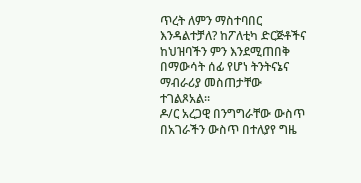ጥረት ለምን ማስተባበር እንዳልተቻለ? ከፖለቲካ ድርጅቶችና ከህዝባችን ምን እንደሚጠበቅ በማውሳት ሰፊ የሆነ ትንትናኔና ማብራሪያ መስጠታቸው ተገልጾአል።
ዶ/ር አረጋዊ በንግግራቸው ውስጥ በአገራችን ውስጥ በተለያየ ግዜ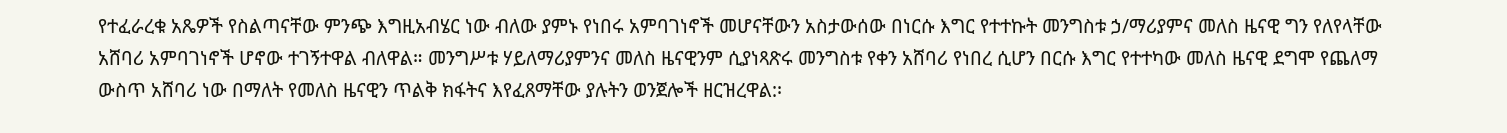የተፈራረቁ አጼዎች የስልጣናቸው ምንጭ እግዚአብሄር ነው ብለው ያምኑ የነበሩ አምባገነኖች መሆናቸውን አስታውሰው በነርሱ እግር የተተኩት መንግስቱ ኃ/ማሪያምና መለስ ዜናዊ ግን የለየላቸው አሸባሪ አምባገነኖች ሆኖው ተገኝተዋል ብለዋል። መንግሥቱ ሃይለማሪያምንና መለስ ዜናዊንም ሲያነጻጽሩ መንግስቱ የቀን አሸባሪ የነበረ ሲሆን በርሱ እግር የተተካው መለስ ዜናዊ ደግሞ የጨለማ ውስጥ አሸባሪ ነው በማለት የመለስ ዜናዊን ጥልቅ ክፋትና እየፈጸማቸው ያሉትን ወንጀሎች ዘርዝረዋል:፡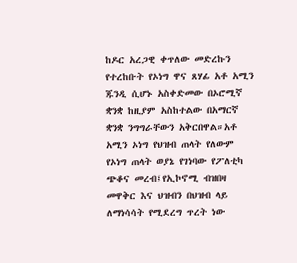ከዶር አረጋዊ ቀጥለው መድረኩን የተረከቡት የኦነግ ዋና ጸሃፊ አቶ አሚን ጁንዲ ሲሆኑ አስቀድመው በኦሮሚኛ ቋንቋ ከዚያም አስከተልው በአማርኛ ቋንቋ ንግግራቸውን አቅርበዋል።አቶ አሚን ኦነግ የህዝብ ጠላት የለውም የኦነግ ጠላት ወያኔ የገነባው የፖለቲካ ጭቆና መረብ፤የኢኮኖሚ ብዝበዛ መዋቅር እና ህዝብን በህዝብ ላይ ለማነሳሳት የሚደረግ ጥረት ነው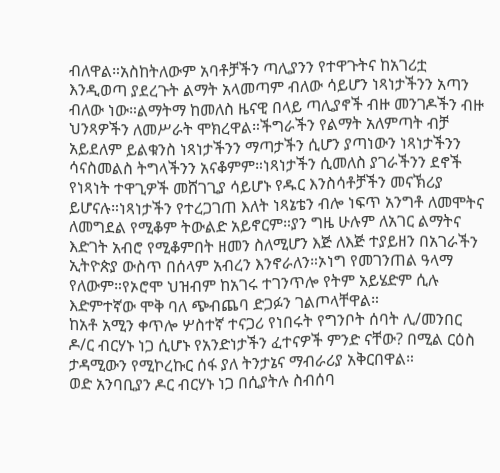ብለዋል።አስከትለውም አባቶቻችን ጣሊያንን የተዋጉትና ከአገሪቷ እንዲወጣ ያደረጉት ልማት አላመጣም ብለው ሳይሆን ነጻነታችንን አጣን ብለው ነው።ልማትማ ከመለስ ዜናዊ በላይ ጣሊያኖች ብዙ መንገዶችን ብዙ ህንጻዎችን ለመሥራት ሞክረዋል።ችግራችን የልማት አለምጣት ብቻ አይደለም ይልቁንስ ነጻነታችንን ማጣታችን ሲሆን ያጣነውን ነጻነታችንን ሳናስመልስ ትግላችንን አናቆምም።ነጻነታችን ሲመለስ ያገራችንን ደኖች የነጻነት ተዋጊዎች መሸገጊያ ሳይሆኑ የዱር እንስሳቶቻችን መናኽሪያ ይሆናሉ።ነጻነታችን የተረጋገጠ እለት ነጻኔቴን ብሎ ነፍጥ አንግቶ ለመሞትና ለመግደል የሚቆም ትውልድ አይኖርም።ያን ግዜ ሁሉም ለአገር ልማትና እድገት አብሮ የሚቆምበት ዘመን ስለሚሆን እጅ ለእጅ ተያይዘን በአገራችን ኢትዮጵያ ውስጥ በሰላም አብረን እንኖራለን።ኦነግ የመገንጠል ዓላማ የለውም።የኦሮሞ ህዝብም ከአገሩ ተገንጥሎ የትም አይሄድም ሲሉ እድምተኛው ሞቅ ባለ ጭብጨባ ድጋፉን ገልጦላቸዋል።
ከአቶ አሚን ቀጥሎ ሦስተኛ ተናጋሪ የነበሩት የግንቦት ሰባት ሊ/መንበር ዶ/ር ብርሃኑ ነጋ ሲሆኑ የአንድነታችን ፈተናዎች ምንድ ናቸው? በሚል ርዕስ ታዳሚውን የሚኮረኩር ሰፋ ያለ ትንታኔና ማብራሪያ አቅርበዋል።
ወድ አንባቢያን ዶር ብርሃኑ ነጋ በሲያትሉ ስብሰባ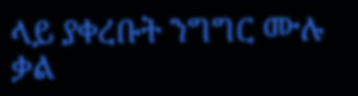ላይ ያቀረቡት ንግግር ሙሉ ቃል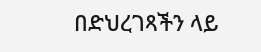በድህረገጻችን ላይ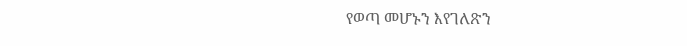የወጣ መሆኑን እየገለጽን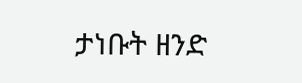ታነቡት ዘንድ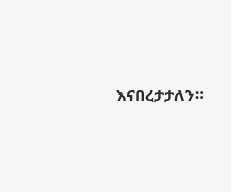እናበረታታለን።